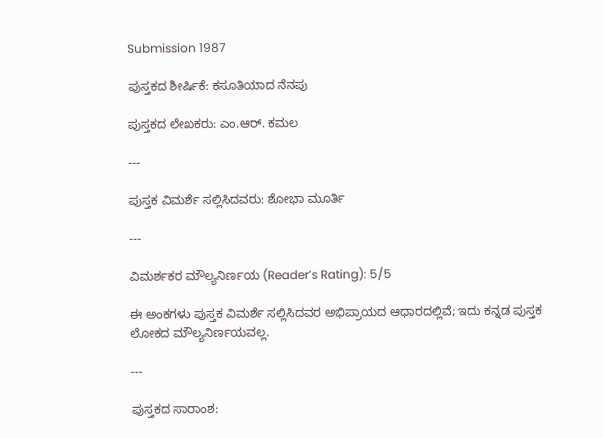Submission 1987

ಪುಸ್ತಕದ ಶೀರ್ಷಿಕೆ: ಕಸೂತಿಯಾದ ನೆನಪು

ಪುಸ್ತಕದ ಲೇಖಕರು: ಎಂ.ಆರ್. ಕಮಲ

---

ಪುಸ್ತಕ ವಿಮರ್ಶೆ ಸಲ್ಲಿಸಿದವರು: ಶೋಭಾ ಮೂರ್ತಿ

---

ವಿಮರ್ಶಕರ ಮೌಲ್ಯನಿರ್ಣಯ (Reader’s Rating): 5/5

ಈ ಅಂಕಗಳು ಪುಸ್ತಕ ವಿಮರ್ಶೆ ಸಲ್ಲಿಸಿದವರ ಅಭಿಪ್ರಾಯದ ಆಧಾರದಲ್ಲಿವೆ; ಇದು ಕನ್ನಡ ಪುಸ್ತಕ ಲೋಕದ ಮೌಲ್ಯನಿರ್ಣಯವಲ್ಲ.

---

ಪುಸ್ತಕದ ಸಾರಾಂಶ: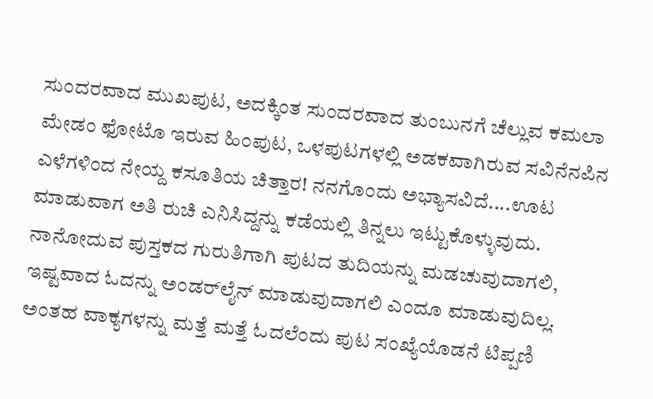ಸುಂದರವಾದ ಮುಖಪುಟ, ಅದಕ್ಕಿಂತ ಸುಂದರವಾದ‌ ತುಂಬುನಗೆ ಚೆಲ್ಲುವ ಕಮಲಾ ಮೇಡಂ ಫೋಟೊ ಇರುವ ಹಿಂಪುಟ, ಒಳಪುಟಗಳಲ್ಲಿ ಅಡಕವಾಗಿರುವ ಸವಿನೆನಪಿನ ಎಳೆಗಳಿಂದ ನೇಯ್ದ ಕಸೂತಿಯ ಚಿತ್ತಾರ! ನನಗೊಂದು ಅಭ್ಯಾಸವಿದೆ....ಊಟ ಮಾಡುವಾಗ ಅತಿ ರುಚಿ ಎನಿಸಿದ್ದನ್ನು ಕಡೆಯಲ್ಲಿ ತಿನ್ನಲು ಇಟ್ಟುಕೊಳ್ಳುವುದು. ನಾನೋದುವ ಪುಸ್ತಕದ ಗುರುತಿಗಾಗಿ ಪುಟದ ತುದಿಯನ್ನು ಮಡಚುವುದಾಗಲಿ, ಇಷ್ಟವಾದ ಓದನ್ನು ಅಂಡರ್‌ಲೈನ್ ಮಾಡುವುದಾಗಲಿ ಎಂದೂ ಮಾಡುವುದಿಲ್ಲ. ಅಂತಹ ವಾಕ್ಯಗಳನ್ನು ಮತ್ತೆ ಮತ್ತೆ ಓದಲೆಂದು ಪುಟ ಸಂಖ್ಯೆಯೊಡನೆ ಟಿಪ್ಪಣಿ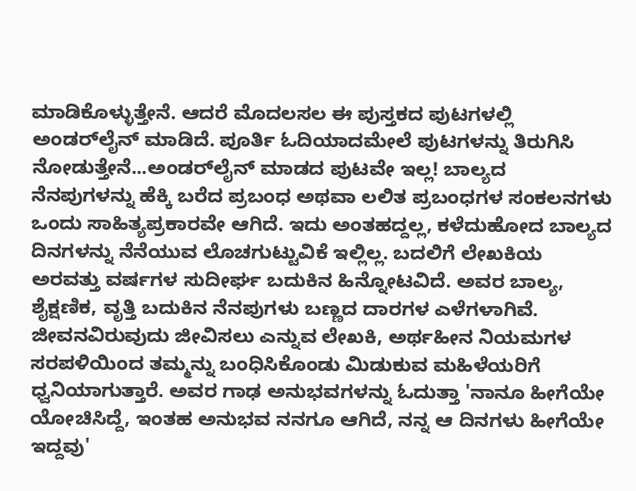ಮಾಡಿಕೊಳ್ಳುತ್ತೇನೆ. ಆದರೆ ಮೊದಲಸಲ ಈ ಪುಸ್ತಕದ ಪುಟಗಳಲ್ಲಿ ಅಂಡರ್‌ಲೈನ್ ಮಾಡಿದೆ. ಪೂರ್ತಿ ಓದಿಯಾದಮೇಲೆ ಪುಟಗಳನ್ನು ತಿರುಗಿಸಿ ನೋಡುತ್ತೇನೆ...ಅಂಡರ್‌ಲೈನ್ ಮಾಡದ ಪುಟವೇ ಇಲ್ಲ! ಬಾಲ್ಯದ ನೆನಪುಗಳನ್ನು ಹೆಕ್ಕಿ ಬರೆದ ಪ್ರಬಂಧ ಅಥವಾ ಲಲಿತ ಪ್ರಬಂಧಗಳ ಸಂಕಲನಗಳು ಒಂದು ಸಾಹಿತ್ಯಪ್ರಕಾರವೇ ಆಗಿದೆ. ಇದು ಅಂತಹದ್ದಲ್ಲ, ಕಳೆದುಹೋದ ಬಾಲ್ಯದ ದಿನಗಳನ್ನು ನೆನೆಯುವ ಲೊಚಗುಟ್ಟುವಿಕೆ ಇಲ್ಲಿಲ್ಲ. ಬದಲಿಗೆ ಲೇಖಕಿಯ ಅರವತ್ತು ವರ್ಷಗಳ ಸುದೀರ್ಘ ಬದುಕಿನ ಹಿನ್ನೋಟವಿದೆ. ಅವರ ಬಾಲ್ಯ, ಶೈಕ್ಷಣಿಕ, ವೃತ್ತಿ ಬದುಕಿನ ನೆನಪುಗಳು ಬಣ್ಣದ ದಾರಗಳ ಎಳೆಗಳಾಗಿವೆ. ಜೀವನವಿರುವುದು ಜೀವಿಸಲು ಎನ್ನುವ ಲೇಖಕಿ, ಅರ್ಥಹೀನ ನಿಯಮಗಳ ಸರಪಳಿಯಿಂದ ತಮ್ಮನ್ನು ಬಂಧಿಸಿಕೊಂಡು ಮಿಡುಕುವ ಮಹಿಳೆಯರಿಗೆ ಧ್ವನಿಯಾಗುತ್ತಾರೆ. ಅವರ ಗಾಢ ಅನುಭವಗಳನ್ನು ಓದುತ್ತಾ 'ನಾನೂ ಹೀಗೆಯೇ ಯೋಚಿಸಿದ್ದೆ, ಇಂತಹ ಅನುಭವ ನನಗೂ ಆಗಿದೆ, ನನ್ನ ಆ ದಿನಗಳು ಹೀಗೆಯೇ ಇದ್ದವು'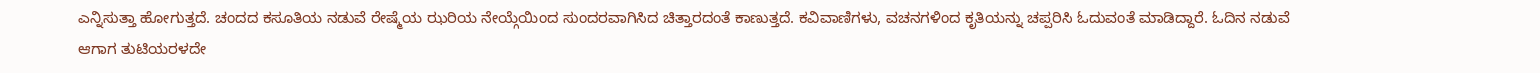ಎನ್ನಿಸುತ್ತಾ ಹೋಗುತ್ತದೆ. ಚಂದದ ಕಸೂತಿಯ ನಡುವೆ ರೇಷ್ಮೆಯ ಝರಿಯ ನೇಯ್ಗೆಯಿಂದ ಸುಂದರವಾಗಿಸಿದ ಚಿತ್ತಾರದಂತೆ ಕಾಣುತ್ತದೆ. ಕವಿವಾಣಿಗಳು, ವಚನಗಳಿಂದ ಕೃತಿಯನ್ನು ಚಪ್ಪರಿಸಿ ಓದುವಂತೆ ಮಾಡಿದ್ದಾರೆ. ಓದಿನ ನಡುವೆ ಆಗಾಗ ತುಟಿಯರಳದೇ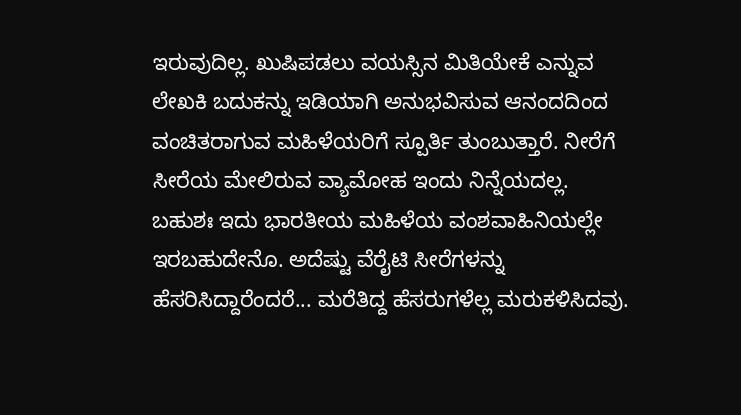ಇರುವುದಿಲ್ಲ. ಖುಷಿಪಡಲು ವಯಸ್ಸಿನ ಮಿತಿಯೇಕೆ ಎನ್ನುವ ಲೇಖಕಿ ಬದುಕನ್ನು ಇಡಿಯಾಗಿ ಅನುಭವಿಸುವ ಆನಂದದಿಂದ ವಂಚಿತರಾಗುವ ಮಹಿಳೆಯರಿಗೆ ಸ್ಪೂರ್ತಿ ತುಂಬುತ್ತಾರೆ. ನೀರೆಗೆ ಸೀರೆಯ ಮೇಲಿರುವ ವ್ಯಾಮೋಹ ಇಂದು ನಿನ್ನೆಯದಲ್ಲ. ಬಹುಶಃ ಇದು ಭಾರತೀಯ ಮಹಿಳೆಯ ವಂಶವಾಹಿನಿಯಲ್ಲೇ ಇರಬಹುದೇನೊ. ಅದೆಷ್ಟು ವೆರೈಟಿ ಸೀರೆಗಳನ್ನು ಹೆಸರಿಸಿದ್ದಾರೆಂದರೆ... ಮರೆತಿದ್ದ ಹೆಸರುಗಳೆಲ್ಲ ಮರುಕಳಿಸಿದವು.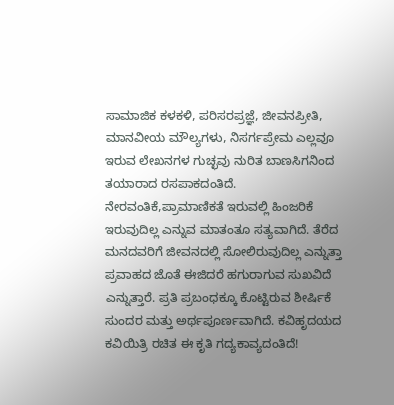ಸಾಮಾಜಿಕ ಕಳಕಳಿ, ಪರಿಸರಪ್ರಜ್ಞೆ, ಜೀವನಪ್ರೀತಿ, ಮಾನವೀಯ ಮೌಲ್ಯಗಳು, ನಿಸರ್ಗಪ್ರೇಮ ಎಲ್ಲವೂ ಇರುವ ಲೇಖನಗಳ ಗುಚ್ಛವು ನುರಿತ ಬಾಣಸಿಗನಿಂದ ತಯಾರಾದ ರಸಪಾಕದಂತಿದೆ. ನೇರವಂತಿಕೆ,ಪ್ರಾಮಾಣಿಕತೆ ಇರುವಲ್ಲಿ ಹಿಂಜರಿಕೆ ಇರುವುದಿಲ್ಲ ಎನ್ನುವ ಮಾತಂತೂ ಸತ್ಯವಾಗಿದೆ. ತೆರೆದ ಮನದವರಿಗೆ ಜೀವನದಲ್ಲಿ ಸೋಲಿರುವುದಿಲ್ಲ ಎನ್ನುತ್ತಾ ಪ್ರವಾಹದ ಜೊತೆ ಈಜಿದರೆ ಹಗುರಾಗುವ ಸುಖವಿದೆ ಎನ್ನುತ್ತಾರೆ. ಪ್ರತಿ ಪ್ರಬಂಧಕ್ಕೂ ಕೊಟ್ಟಿರುವ ಶೀರ್ಷಿಕೆ ಸುಂದರ ಮತ್ತು ಅರ್ಥಪೂರ್ಣವಾಗಿದೆ. ಕವಿಹೃದಯದ ಕವಿಯಿತ್ರಿ ರಚಿತ ಈ ಕೃತಿ ಗದ್ಯಕಾವ್ಯದಂತಿದೆ!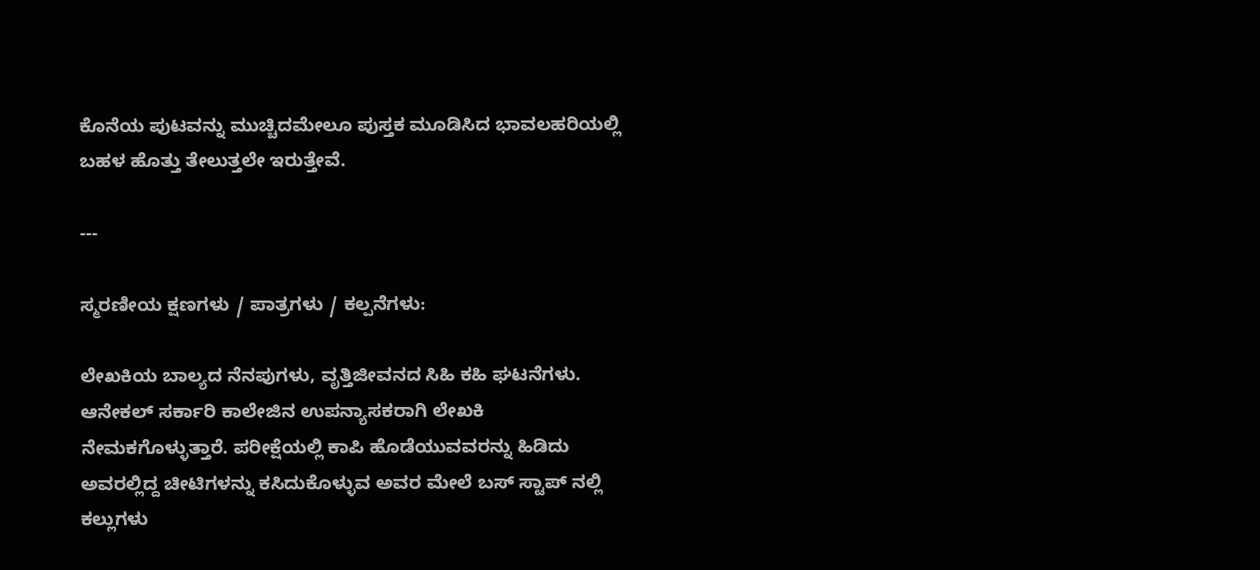ಕೊನೆಯ ಪುಟವನ್ನು ಮುಚ್ಚಿದಮೇಲೂ ಪುಸ್ತಕ ಮೂಡಿಸಿದ ಭಾವಲಹರಿಯಲ್ಲಿ ಬಹಳ ಹೊತ್ತು ತೇಲುತ್ತಲೇ ಇರುತ್ತೇವೆ.

---

ಸ್ಮರಣೀಯ ಕ್ಷಣಗಳು / ಪಾತ್ರಗಳು / ಕಲ್ಪನೆಗಳು:

ಲೇಖಕಿಯ ಬಾಲ್ಯದ ನೆನಪುಗಳು, ವೃತ್ತಿಜೀವನದ ಸಿಹಿ ಕಹಿ ಘಟನೆಗಳು. ಆನೇಕಲ್ ಸರ್ಕಾರಿ ಕಾಲೇಜಿನ ಉಪನ್ಯಾಸಕರಾಗಿ ಲೇಖಕಿ ನೇಮಕಗೊಳ್ಳುತ್ತಾರೆ. ಪರೀಕ್ಷೆಯಲ್ಲಿ ಕಾಪಿ ಹೊಡೆಯುವವರನ್ನು ಹಿಡಿದು ಅವರಲ್ಲಿದ್ದ ಚೀಟಿಗಳನ್ನು ಕಸಿದುಕೊಳ್ಳುವ ಅವರ ಮೇಲೆ ಬಸ್ ಸ್ಟಾಪ್ ನಲ್ಲಿ ಕಲ್ಲುಗಳು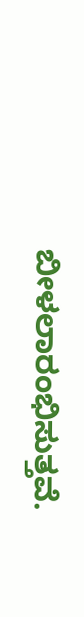ಬೀಳಲಾರಂಭಿಸುತ್ತವೆ.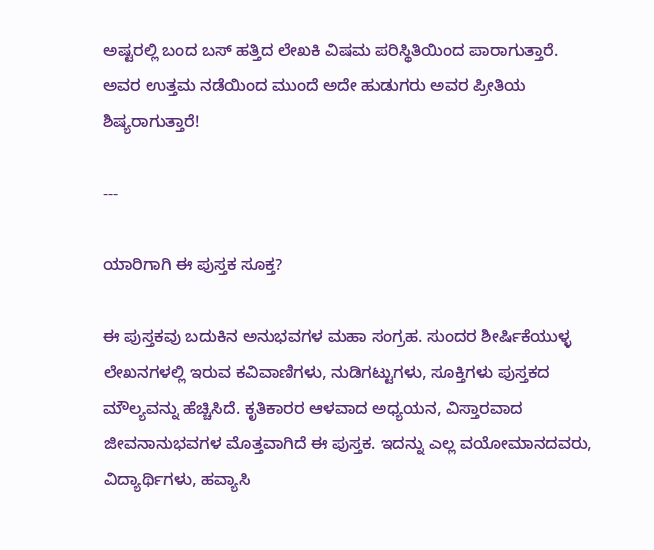ಅಷ್ಟರಲ್ಲಿ ಬಂದ ಬಸ್ ಹತ್ತಿದ ಲೇಖಕಿ ವಿಷಮ ಪರಿಸ್ಥಿತಿಯಿಂದ ಪಾರಾಗುತ್ತಾರೆ. ಅವರ ಉತ್ತಮ ನಡೆಯಿಂದ ಮುಂದೆ ಅದೇ ಹುಡುಗರು ಅವರ ಪ್ರೀತಿಯ ಶಿಷ್ಯರಾಗುತ್ತಾರೆ!

---

ಯಾರಿಗಾಗಿ ಈ ಪುಸ್ತಕ ಸೂಕ್ತ?

ಈ ಪುಸ್ತಕವು ಬದುಕಿನ ಅನುಭವಗಳ ಮಹಾ ಸಂಗ್ರಹ. ಸುಂದರ ಶೀರ್ಷಿಕೆಯುಳ್ಳ ಲೇಖನಗಳಲ್ಲಿ ಇರುವ ಕವಿವಾಣಿಗಳು, ನುಡಿಗಟ್ಟುಗಳು, ಸೂಕ್ತಿಗಳು ಪುಸ್ತಕದ ಮೌಲ್ಯವನ್ನು ಹೆಚ್ಚಿಸಿದೆ. ಕೃತಿಕಾರರ ಆಳವಾದ ಅಧ್ಯಯನ, ವಿಸ್ತಾರವಾದ ಜೀವನಾನುಭವಗಳ ಮೊತ್ತವಾಗಿದೆ ಈ ಪುಸ್ತಕ. ಇದನ್ನು ಎಲ್ಲ ವಯೋಮಾನದವರು, ವಿದ್ಯಾರ್ಥಿಗಳು, ಹವ್ಯಾಸಿ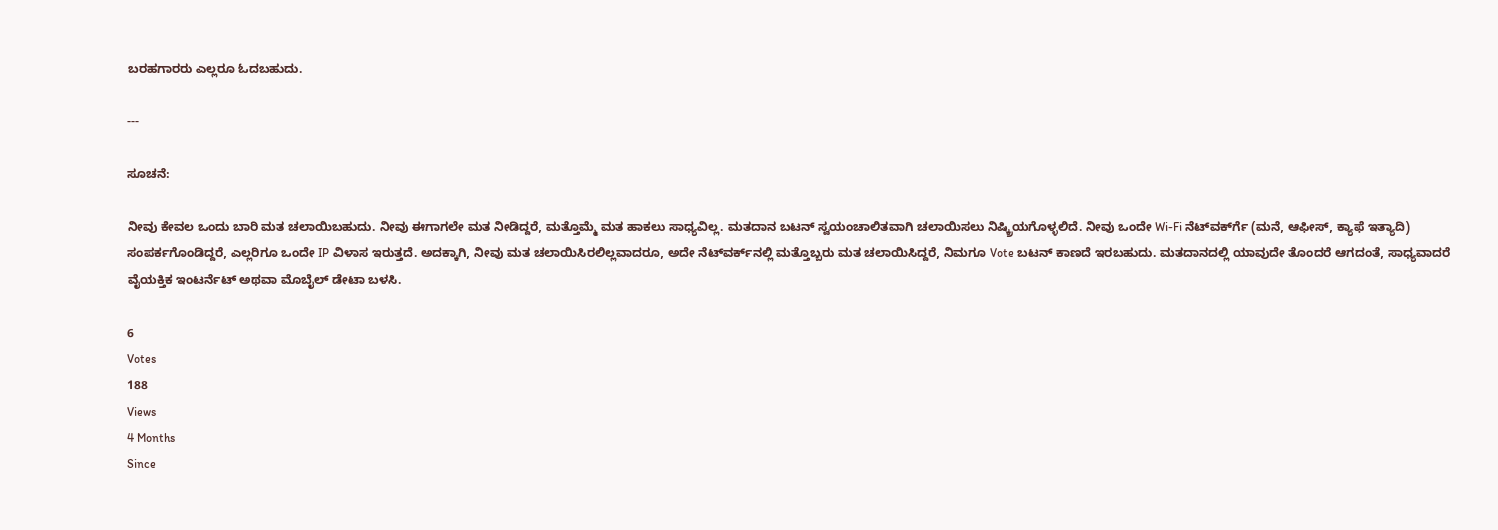ಬರಹಗಾರರು ಎಲ್ಲರೂ ಓದಬಹುದು.

---

ಸೂಚನೆ:

ನೀವು ಕೇವಲ ಒಂದು ಬಾರಿ ಮತ ಚಲಾಯಿಬಹುದು. ನೀವು ಈಗಾಗಲೇ ಮತ ನೀಡಿದ್ದರೆ, ಮತ್ತೊಮ್ಮೆ ಮತ ಹಾಕಲು ಸಾಧ್ಯವಿಲ್ಲ. ಮತದಾನ ಬಟನ್ ಸ್ವಯಂಚಾಲಿತವಾಗಿ ಚಲಾಯಿಸಲು ನಿಷ್ಕ್ರಿಯಗೊಳ್ಳಲಿದೆ. ನೀವು ಒಂದೇ Wi-Fi ನೆಟ್‌ವರ್ಕ್‍ಗೆ (ಮನೆ, ಆಫೀಸ್, ಕ್ಯಾಫೆ ಇತ್ಯಾದಿ) ಸಂಪರ್ಕಗೊಂಡಿದ್ದರೆ, ಎಲ್ಲರಿಗೂ ಒಂದೇ IP ವಿಳಾಸ ಇರುತ್ತದೆ. ಅದಕ್ಕಾಗಿ, ನೀವು ಮತ ಚಲಾಯಿಸಿರಲಿಲ್ಲವಾದರೂ, ಅದೇ ನೆಟ್‌ವರ್ಕ್‌ನಲ್ಲಿ ಮತ್ತೊಬ್ಬರು ಮತ ಚಲಾಯಿಸಿದ್ದರೆ, ನಿಮಗೂ Vote ಬಟನ್ ಕಾಣದೆ ಇರಬಹುದು. ಮತದಾನದಲ್ಲಿ ಯಾವುದೇ ತೊಂದರೆ ಆಗದಂತೆ, ಸಾಧ್ಯವಾದರೆ ವೈಯಕ್ತಿಕ ಇಂಟರ್ನೆಟ್ ಅಥವಾ ಮೊಬೈಲ್ ಡೇಟಾ ಬಳಸಿ.

6
Votes
188
Views
4 Months
Since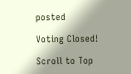posted

Voting Closed!

Scroll to Top